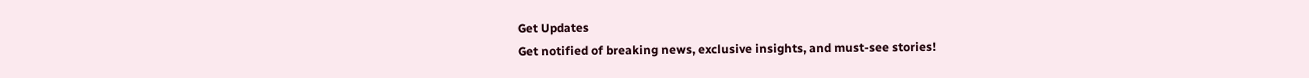Get Updates
Get notified of breaking news, exclusive insights, and must-see stories!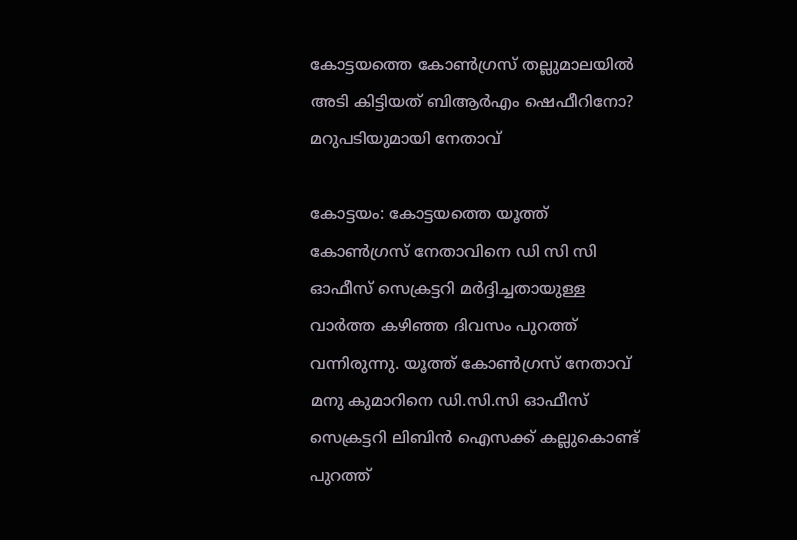കോട്ടയത്തെ കോണ്‍ഗ്രസ് തല്ലുമാലയില്‍ അടി കിട്ടിയത് ബിആർഎം ഷെഫീറിനോ? മറുപടിയുമായി നേതാവ്

കോട്ടയം: കോട്ടയത്തെ യൂത്ത് കോണ്‍ഗ്രസ് നേതാവിനെ ഡി സി സി ഓഫീസ് സെക്രട്ടറി മർദ്ദിച്ചതായുള്ള വാർത്ത കഴിഞ്ഞ ദിവസം പുറത്ത് വന്നിരുന്നു. യൂത്ത് കോണ്‍ഗ്രസ് നേതാവ് മനു കുമാറിനെ ഡി.സി.സി ഓഫീസ് സെക്രട്ടറി ലിബിന്‍ ഐസക്ക് കല്ലുകൊണ്ട് പുറത്ത്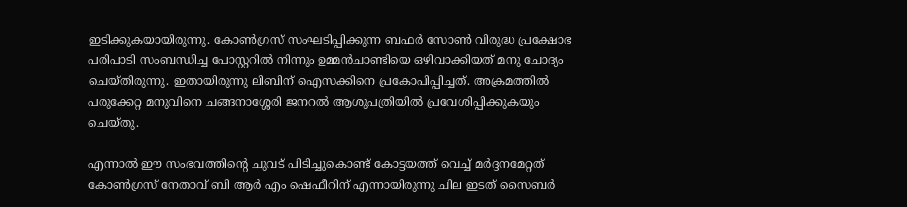ഇടിക്കുകയായിരുന്നു. കോണ്‍ഗ്രസ് സംഘടിപ്പിക്കുന്ന ബഫർ സോണ്‍ വിരുദ്ധ പ്രക്ഷോഭ പരിപാടി സംബന്ധിച്ച പോസ്റ്ററില്‍ നിന്നും ഉമ്മന്‍ചാണ്ടിയെ ഒഴിവാക്കിയത് മനു ചോദ്യം ചെയ്തിരുന്നു. ഇതായിരുന്നു ലിബിന് ഐസക്കിനെ പ്രകോപിപ്പിച്ചത്. അക്രമത്തില്‍ പരുക്കേറ്റ മനുവിനെ ചങ്ങനാശ്ശേരി ജനറല്‍ ആശുപത്രിയില്‍ പ്രവേശിപ്പിക്കുകയും ചെയ്തു.

എന്നാല്‍ ഈ സംഭവത്തിന്റെ ചുവട് പിടിച്ചുകൊണ്ട് കോട്ടയത്ത് വെച്ച് മർദ്ദനമേറ്റത് കോണ്‍ഗ്രസ് നേതാവ് ബി ആർ എം ഷെഫീറിന് എന്നായിരുന്നു ചില ഇടത് സൈബർ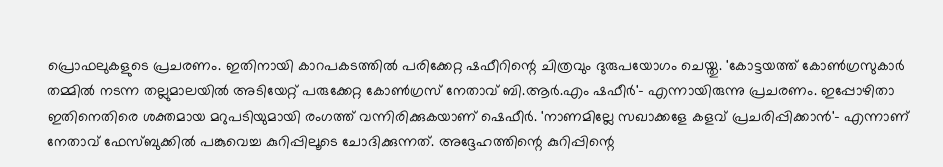പ്രൊഫലുകളുടെ പ്രചരണം. ഇതിനായി കാറപകടത്തില്‍ പരിക്കേറ്റ ഷഫീറിന്റെ ചിത്രവും ദുരുപയോഗം ചെയ്തു. 'കോട്ടയത്ത് കോൺഗ്രസുകാർ തമ്മിൽ നടന്ന തല്ലുമാലയിൽ അടിയേറ്റ് പരുക്കേറ്റ കോൺഗ്രസ് നേതാവ് ബി.ആർ.എം ഷഫീർ'- എന്നായിരുന്നു പ്രചരണം. ഇപ്പോഴിതാ ഇതിനെതിരെ ശക്തമായ മറുപടിയുമായി രംഗത്ത് വന്നിരിക്കുകയാണ് ഷെഫീർ. 'നാണമില്ലേ സഖാക്കളേ കളവ് പ്രചരിപ്പിക്കാന്‍'- എന്നാണ് നേതാവ് ഫേസ്ബുക്കില്‍ പങ്കുവെച്ച കുറിപ്പിലൂടെ ചോദിക്കുന്നത്. അദ്ദേഹത്തിന്റെ കുറിപ്പിന്റെ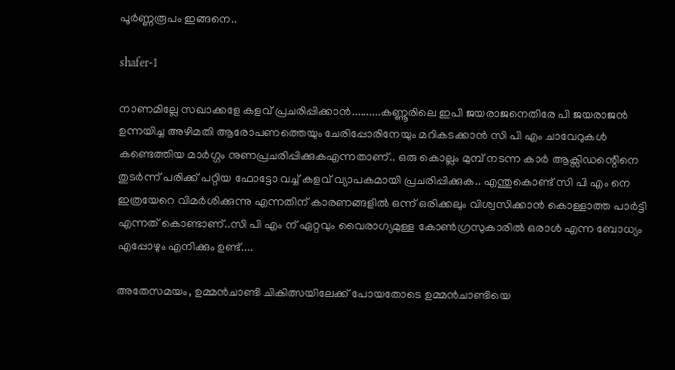പൂർണ്ണരൂപം ഇങ്ങനെ..

shafer-1

നാണമില്ലേ സഖാക്കളേ കളവ് പ്രചരിപ്പിക്കാന്‍..........കണ്ണൂരിലെ ഇപി ജയരാജനെതിരേ പി ജയരാജന്‍ ഉന്നയിച്ച അഴിമതി ആരോപണത്തെയും ചേരിപ്പോരിനേയും മറികടക്കാന്‍ സി പി എം ചാവേറുകള്‍ കണ്ടെത്തിയ മാര്‍ഗ്ഗം നുണപ്രചരിപ്പിക്കുകഎന്നതാണ്.. ഒരു കൊല്ലം മുമ്പ് നടന്ന കാര്‍ ആക്സിഡന്റെിനെ തുടര്‍ന്ന് പരിക്ക് പറ്റിയ ഫോട്ടോ വച്ച് കളവ് വ്യാപകമായി പ്രചരിപ്പിക്കുക.. എന്തുകൊണ്ട് സി പി എം നെ ഇത്രയേറെ വിമര്‍ശിക്കുന്നു എന്നതിന് കാരണങ്ങളില്‍ ഒന്ന് ഒരിക്കലും വിശ്വസിക്കാന്‍ കൊള്ളാത്ത പാര്‍ട്ടി എന്നത് കൊണ്ടാണ്..സി പി എം ന് ഏറ്റവും വൈരാഗ്യമുള്ള കോണ്‍ഗ്രസുകാരില്‍ ഒരാള്‍ എന്ന ബോധ്യം എപ്പോഴും എനിക്കും ഉണ്ട്....

അതേസമയം, ഉമ്മൻചാണ്ടി ചികിത്സയിലേക്ക് പോയതോടെ ഉമ്മൻചാണ്ടിയെ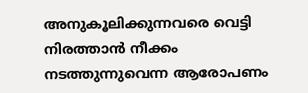അനുകൂലിക്കുന്നവരെ വെട്ടി നിരത്താന്‍ നീക്കം നടത്തുന്നുവെന്ന ആരോപണം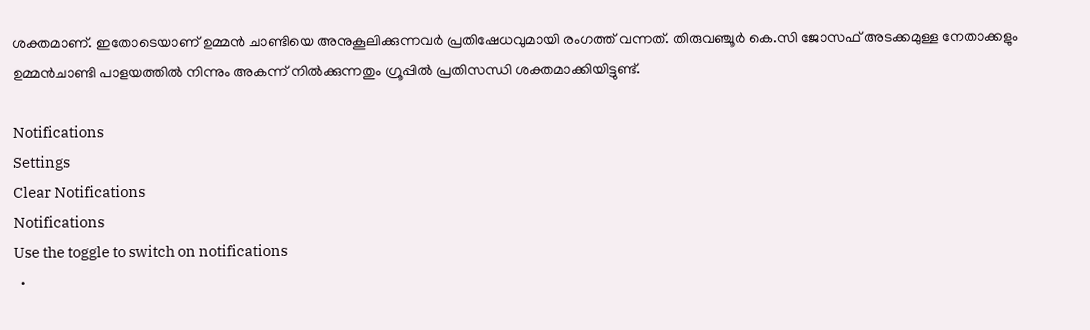ശക്തമാണ്. ഇതോടെയാണ് ഉമ്മൻ ചാണ്ടിയെ അനുകൂലിക്കുന്നവർ പ്രതിഷേധവുമായി രംഗത്ത് വന്നത്. തിരുവഞ്ചൂർ കെ.സി ജോസഫ് അടക്കമുള്ള നേതാക്കളും ഉമ്മൻചാണ്ടി പാളയത്തിൽ നിന്നും അകന്ന് നിൽക്കുന്നതും ഗ്രൂപ്പില്‍ പ്രതിസന്ധി ശക്തമാക്കിയിട്ടുണ്ട്.

Notifications
Settings
Clear Notifications
Notifications
Use the toggle to switch on notifications
  •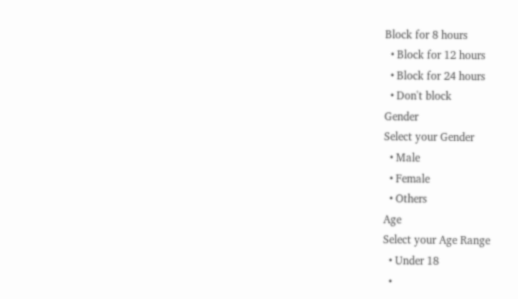Block for 8 hours
  • Block for 12 hours
  • Block for 24 hours
  • Don't block
Gender
Select your Gender
  • Male
  • Female
  • Others
Age
Select your Age Range
  • Under 18
  •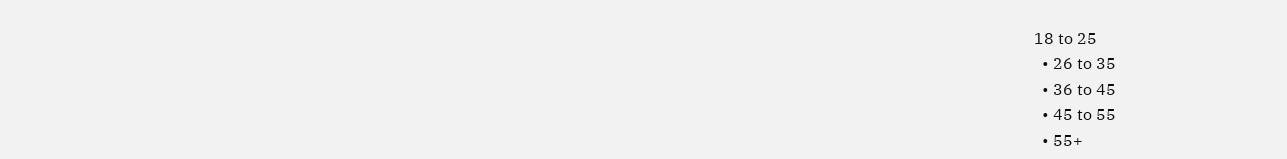18 to 25
  • 26 to 35
  • 36 to 45
  • 45 to 55
  • 55+